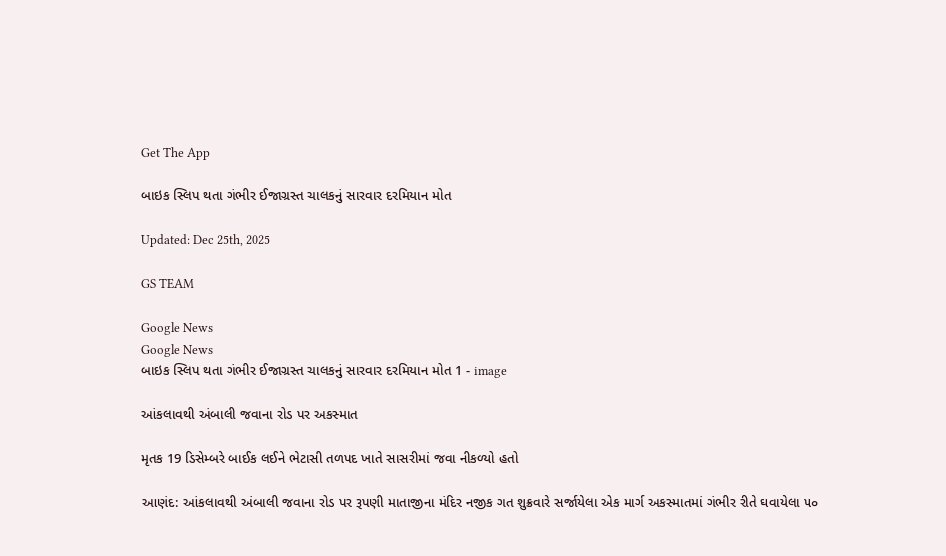Get The App

બાઇક સ્લિપ થતા ગંભીર ઈજાગ્રસ્ત ચાલકનું સારવાર દરમિયાન મોત

Updated: Dec 25th, 2025

GS TEAM

Google News
Google News
બાઇક સ્લિપ થતા ગંભીર ઈજાગ્રસ્ત ચાલકનું સારવાર દરમિયાન મોત 1 - image

આંકલાવથી અંબાલી જવાના રોડ પર અકસ્માત

મૃતક 19 ડિસેમ્બરે બાઈક લઈને ભેટાસી તળપદ ખાતે સાસરીમાં જવા નીકળ્યો હતો

આણંદ: આંકલાવથી અંબાલી જવાના રોડ પર રૂપણી માતાજીના મંદિર નજીક ગત શુક્રવારે સર્જાયેલા એક માર્ગ અકસ્માતમાં ગંભીર રીતે ઘવાયેલા ૫૦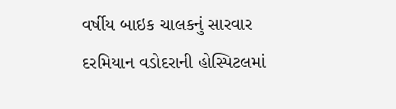વર્ષીય બાઇક ચાલકનું સારવાર દરમિયાન વડોદરાની હોસ્પિટલમાં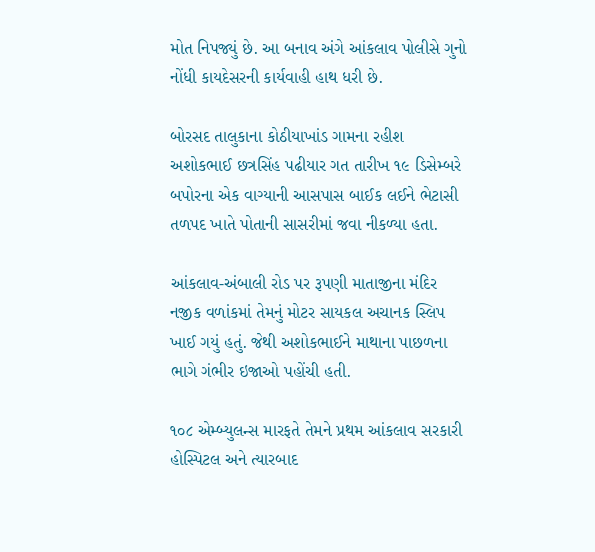મોત નિપજ્યું છે. આ બનાવ અંગે આંકલાવ પોલીસે ગુનો નોંધી કાયદેસરની કાર્યવાહી હાથ ધરી છે.

બોરસદ તાલુકાના કોઠીયાખાંડ ગામના રહીશ અશોકભાઈ છત્રસિંહ પઢીયાર ગત તારીખ ૧૯ ડિસેમ્બરે બપોરના એક વાગ્યાની આસપાસ બાઈક લઈને ભેટાસી તળપદ ખાતે પોતાની સાસરીમાં જવા નીકળ્યા હતા.

આંકલાવ-અંબાલી રોડ પર રૂપણી માતાજીના મંદિર નજીક વળાંકમાં તેમનું મોટર સાયકલ અચાનક સ્લિપ ખાઈ ગયું હતું. જેથી અશોકભાઈને માથાના પાછળના ભાગે ગંભીર ઇજાઓ પહોંચી હતી.

૧૦૮ એમ્બ્યુલન્સ મારફતે તેમને પ્રથમ આંકલાવ સરકારી હોસ્પિટલ અને ત્યારબાદ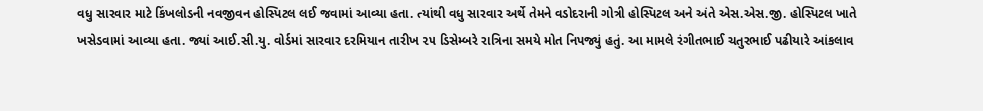વધુ સારવાર માટે કિંખલોડની નવજીવન હોસ્પિટલ લઈ જવામાં આવ્યા હતા. ત્યાંથી વધુ સારવાર અર્થે તેમને વડોદરાની ગોત્રી હોસ્પિટલ અને અંતે એસ.એસ.જી. હોસ્પિટલ ખાતે ખસેડવામાં આવ્યા હતા. જ્યાં આઈ.સી.યુ. વોર્ડમાં સારવાર દરમિયાન તારીખ ૨૫ ડિસેમ્બરે રાત્રિના સમયે મોત નિપજ્યું હતું. આ મામલે રંગીતભાઈ ચતુરભાઈ પઢીયારે આંકલાવ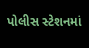પોલીસ સ્ટેશનમાં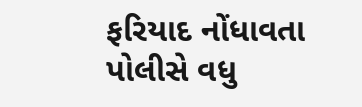ફરિયાદ નોંધાવતા પોલીસે વધુ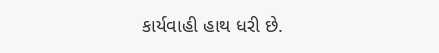કાર્યવાહી હાથ ધરી છે.